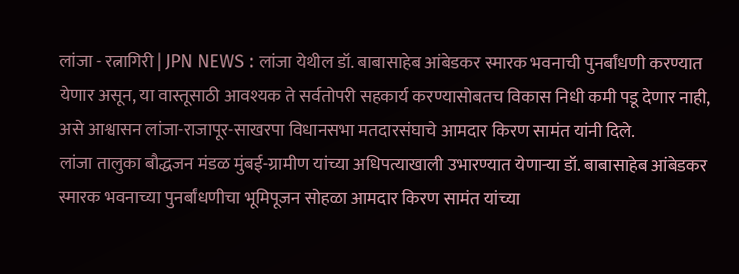लांजा - रत्नागिरी | JPN NEWS : लांजा येथील डॉ. बाबासाहेब आंबेडकर स्मारक भवनाची पुनर्बांधणी करण्यात येणार असून, या वास्तूसाठी आवश्यक ते सर्वतोपरी सहकार्य करण्यासोबतच विकास निधी कमी पडू देणार नाही, असे आश्वासन लांजा-राजापूर-साखरपा विधानसभा मतदारसंघाचे आमदार किरण सामंत यांनी दिले.
लांजा तालुका बौद्धजन मंडळ मुंबई-ग्रामीण यांच्या अधिपत्याखाली उभारण्यात येणाऱ्या डॉ. बाबासाहेब आंबेडकर स्मारक भवनाच्या पुनर्बांधणीचा भूमिपूजन सोहळा आमदार किरण सामंत यांच्या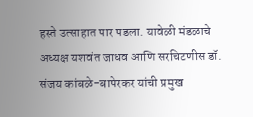हस्ते उत्साहात पार पडला. यावेळी मंडळाचे अध्यक्ष यशवंत जाधव आणि सरचिटणीस डॉ. संजय कांबळे-बापेरकर यांची प्रमुख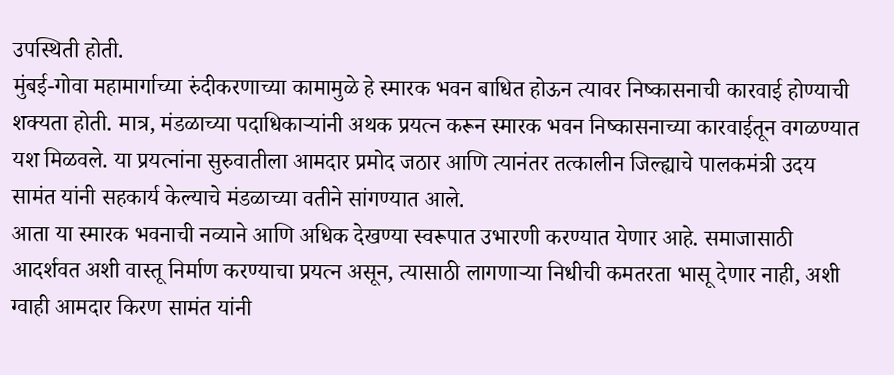उपस्थिती होती.
मुंबई-गोवा महामार्गाच्या रुंदीकरणाच्या कामामुळे हे स्मारक भवन बाधित होऊन त्यावर निष्कासनाची कारवाई होण्याची शक्यता होती. मात्र, मंडळाच्या पदाधिकाऱ्यांनी अथक प्रयत्न करून स्मारक भवन निष्कासनाच्या कारवाईतून वगळण्यात यश मिळवले. या प्रयत्नांना सुरुवातीला आमदार प्रमोद जठार आणि त्यानंतर तत्कालीन जिल्ह्याचे पालकमंत्री उदय सामंत यांनी सहकार्य केल्याचे मंडळाच्या वतीने सांगण्यात आले.
आता या स्मारक भवनाची नव्याने आणि अधिक देखण्या स्वरूपात उभारणी करण्यात येणार आहे. समाजासाठी आदर्शवत अशी वास्तू निर्माण करण्याचा प्रयत्न असून, त्यासाठी लागणाऱ्या निधीची कमतरता भासू देणार नाही, अशी ग्वाही आमदार किरण सामंत यांनी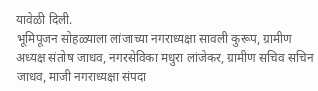यावेळी दिली.
भूमिपूजन सोहळ्याला लांजाच्या नगराध्यक्षा सावली कुरूप, ग्रामीण अध्यक्ष संतोष जाधव, नगरसेविका मधुरा लांजेकर, ग्रामीण सचिव सचिन जाधव, माजी नगराध्यक्षा संपदा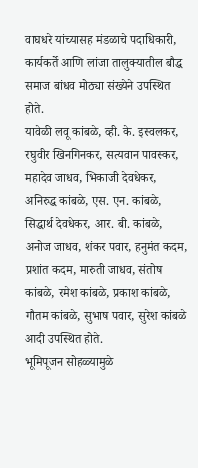वाघधरे यांच्यासह मंडळाचे पदाधिकारी, कार्यकर्ते आणि लांजा तालुक्यातील बौद्ध समाज बांधव मोठ्या संख्येने उपस्थित होते.
यावेळी लवू कांबळे, व्ही. के. इस्वलकर, रघुवीर खिनगिनकर, सत्यवान पावस्कर, महादेव जाधव, भिकाजी देवधेकर, अनिरुद्ध कांबळे, एस. एन. कांबळे, सिद्धार्थ देवधेकर, आर. बी. कांबळे, अनोज जाधव, शंकर पवार, हनुमंत कदम, प्रशांत कदम, मारुती जाधव, संतोष कांबळे, रमेश कांबळे, प्रकाश कांबळे, गौतम कांबळे, सुभाष पवार, सुरेश कांबळे आदी उपस्थित होते.
भूमिपूजन सोहळ्यामुळे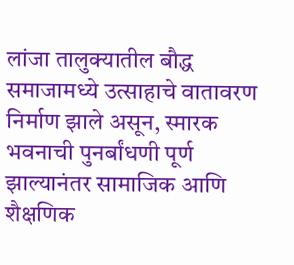लांजा तालुक्यातील बौद्ध समाजामध्ये उत्साहाचे वातावरण निर्माण झाले असून, स्मारक भवनाची पुनर्बांधणी पूर्ण झाल्यानंतर सामाजिक आणि शैक्षणिक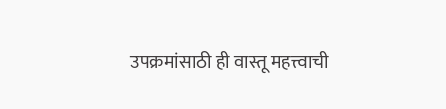उपक्रमांसाठी ही वास्तू महत्त्वाची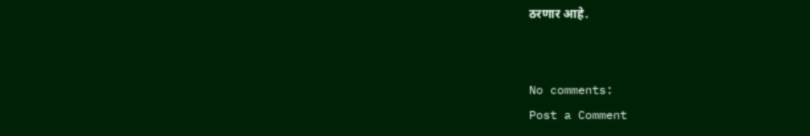ठरणार आहे.


No comments:
Post a Comment